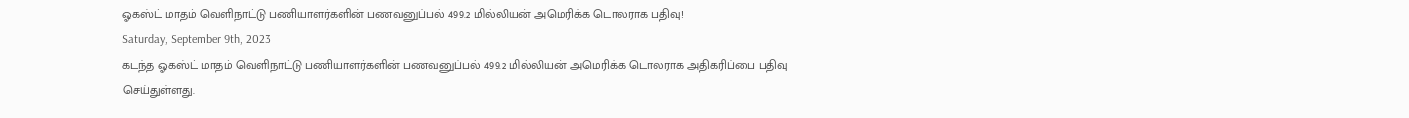ஓகஸ்ட் மாதம் வெளிநாட்டு பணியாளர்களின் பணவனுப்பல் 499.2 மில்லியன் அமெரிக்க டொலராக பதிவு!
Saturday, September 9th, 2023
கடந்த ஓகஸ்ட் மாதம் வெளிநாட்டு பணியாளர்களின் பணவனுப்பல் 499.2 மில்லியன் அமெரிக்க டொலராக அதிகரிப்பை பதிவு செய்துள்ளது.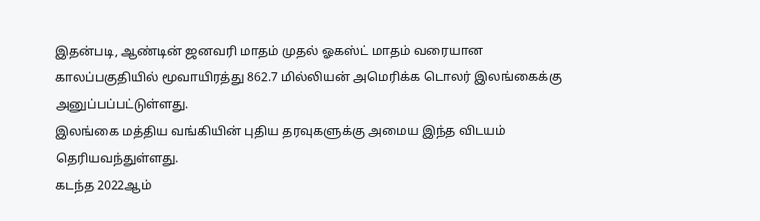இதன்படி, ஆண்டின் ஜனவரி மாதம் முதல் ஓகஸ்ட் மாதம் வரையான காலப்பகுதியில் மூவாயிரத்து 862.7 மில்லியன் அமெரிக்க டொலர் இலங்கைக்கு அனுப்பப்பட்டுள்ளது.
இலங்கை மத்திய வங்கியின் புதிய தரவுகளுக்கு அமைய இந்த விடயம் தெரியவந்துள்ளது.
கடந்த 2022ஆம்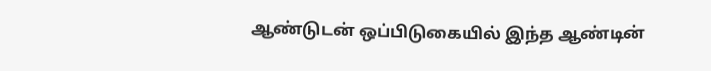ஆண்டுடன் ஒப்பிடுகையில் இந்த ஆண்டின்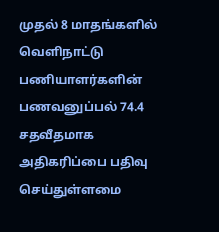முதல் 8 மாதங்களில் வெளிநாட்டு பணியாளர்களின் பணவனுப்பல் 74.4 சதவீதமாக அதிகரிப்பை பதிவு செய்துள்ளமை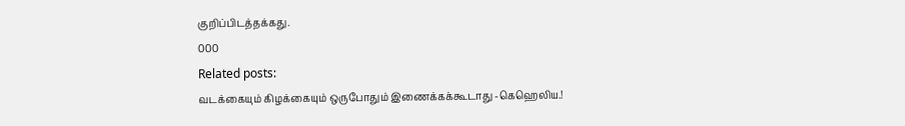குறிப்பிடத்தக்கது.
000
Related posts:
வடக்கையும் கிழக்கையும் ஒருபோதும் இணைக்கக்கூடாது -கெஹெலிய.!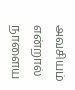அவசியம் என்றால் நாளைய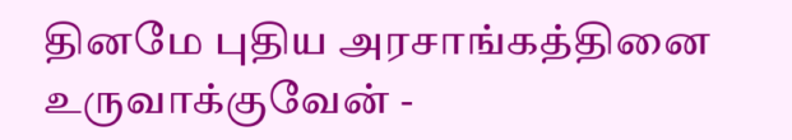தினமே புதிய அரசாங்கத்தினை உருவாக்குவேன் -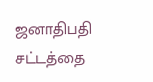ஜனாதிபதி
சட்டத்தை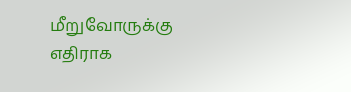மீறுவோருக்கு எதிராக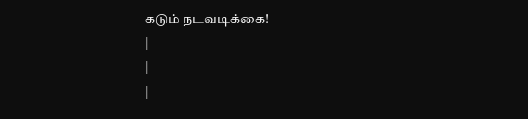கடும் நடவடிக்கை!
|
|
|